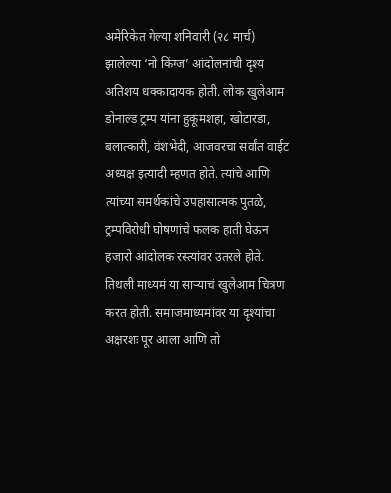अमेरिकेत गेल्या शनिवारी (२८ मार्च) झालेल्या ‘नो किंग्ज’ आंदोलनांची दृश्य अतिशय धक्कादायक होती. लोक खुलेआम डोनाल्ड ट्रम्प यांना हुकूमशहा, खोटारडा, बलात्कारी, वंशभेदी, आजवरचा सर्वांत वाईट अध्यक्ष इत्यादी म्हणत होते. त्यांचे आणि त्यांच्या समर्थकांचे उपहासात्मक पुतळे, ट्रम्पविरोधी घोषणांचे फलक हाती घेऊन हजारो आंदोलक रस्त्यांवर उतरले होते. तिथली माध्यमं या साऱ्याचं खुलेआम चित्रण करत होती. समाजमाध्यमांवर या दृश्यांचा अक्षरशः पूर आला आणि तो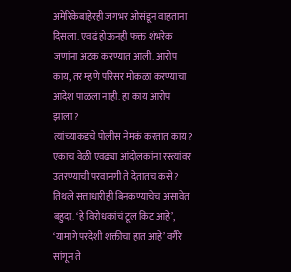अमेरिकेबाहेरही जगभर ओसंडून वाहताना दिसला. एवढं होऊनही फक्त शंभरेक जणांना अटक करण्यात आली. आरोप काय, तर म्हणे परिसर मोकळा करण्याचा आदेश पाळला नाही. हा काय आरोप झाला?
त्यांच्याकडचे पोलीस नेमकं करतात काय? एकाच वेळी एवढ्या आंदोलकांना रस्त्यांवर उतरण्याची परवानगी ते देतातच कसे? तिथले सत्ताधारीही बिनकण्याचेच असावेत बहुदा. ‘हे विरोधकांचं टूल किट आहे’, ‘यामागे परदेशी शक्तीचा हात आहे’ वगैरे सांगून ते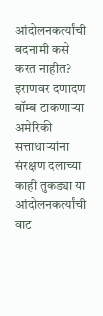आंदोलनकर्त्यांची बदनामी कसे करत नाहीत? इराणवर दणादण बॉम्ब टाकणाऱ्या अमेरिकी सत्ताधाऱ्यांना संरक्षण दलाच्या काही तुकड्या या आंदोलनकर्त्यांची वाट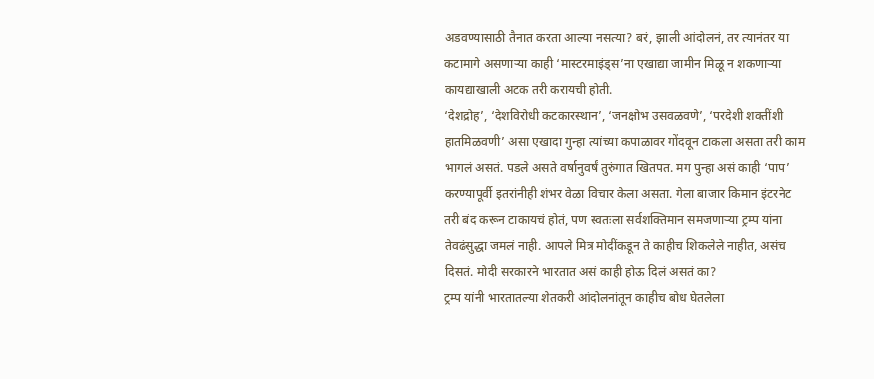अडवण्यासाठी तैनात करता आल्या नसत्या? बरं, झाली आंदोलनं, तर त्यानंतर या कटामागे असणाऱ्या काही ‘मास्टरमाइंड्स’ना एखाद्या जामीन मिळू न शकणाऱ्या कायद्याखाली अटक तरी करायची होती.
‘देशद्रोह’, ‘देशविरोधी कटकारस्थान’, ‘जनक्षोभ उसवळवणे’, ‘परदेशी शक्तींशी हातमिळवणी’ असा एखादा गुन्हा त्यांच्या कपाळावर गोंदवून टाकला असता तरी काम भागलं असतं. पडले असते वर्षानुवर्षं तुरुंगात खितपत. मग पुन्हा असं काही ‘पाप’ करण्यापूर्वी इतरांनीही शंभर वेळा विचार केला असता. गेला बाजार किमान इंटरनेट तरी बंद करून टाकायचं होतं, पण स्वतःला सर्वशक्तिमान समजणाऱ्या ट्रम्प यांना तेवढंसुद्धा जमलं नाही. आपले मित्र मोदींकडून ते काहीच शिकलेले नाहीत, असंच दिसतं. मोदी सरकारने भारतात असं काही होऊ दिलं असतं का?
ट्रम्प यांनी भारतातल्या शेतकरी आंदोलनांतून काहीच बोध घेतलेला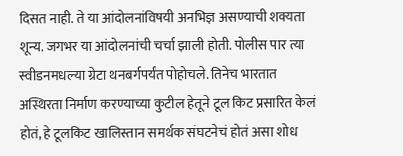दिसत नाही. ते या आंदोलनांविषयी अनभिज्ञ असण्याची शक्यता शून्य. जगभर या आंदोलनांची चर्चा झाली होती. पोलीस पार त्या स्वीडनमधल्या ग्रेटा थनबर्गपर्यंत पोहोचले. तिनेच भारतात अस्थिरता निर्माण करण्याच्या कुटील हेतूने टूल किट प्रसारित केलं होतं, हे टूलकिट खालिस्तान समर्थक संघटनेचं होतं असा शोध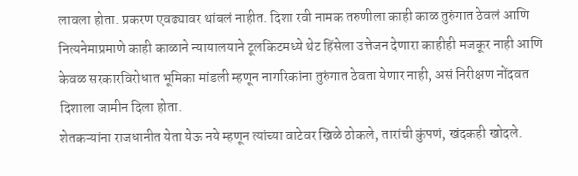लावला होता. प्रकरण एवढ्यावर थांबलं नाहीत. दिशा रवी नामक तरुणीला काही काळ तुरुंगात ठेवलं आणि नित्यनेमाप्रमाणे काही काळाने न्यायालयाने टूलकिटमध्ये थेट हिंसेला उत्तेजन देणारा काहीही मजकूर नाही आणि केवळ सरकारविरोधात भूमिका मांडली म्हणून नागरिकांना तुरुंगात ठेवता येणार नाही, असं निरीक्षण नोंदवत दिशाला जामीन दिला होता.
शेतकऱ्यांना राजधानीत येता येऊ नये म्हणून त्यांच्या वाटेवर खिळे ठोकले, तारांची कुंपणं, खंदकही खोदले.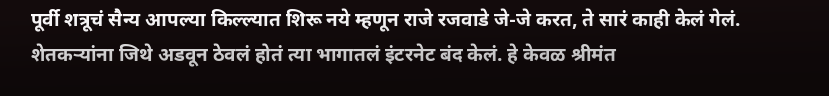पूर्वी शत्रूचं सैन्य आपल्या किल्ल्यात शिरू नये म्हणून राजे रजवाडे जे-जे करत, ते सारं काही केलं गेलं. शेतकऱ्यांना जिथे अडवून ठेवलं होतं त्या भागातलं इंटरनेट बंद केलं. हे केवळ श्रीमंत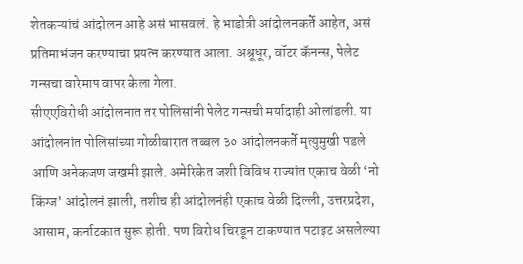शेतकऱ्यांचं आंदोलन आहे असं भासवलं. हे भाडोत्री आंदोलनकर्ते आहेत, असं प्रतिमाभंजन करण्याचा प्रयत्न करण्यात आला. अश्रूधूर, वॉटर कॅनन्स, पेलेट गन्सचा वारेमाप वापर केला गेला.
सीएएविरोधी आंदोलनात तर पोलिसांनी पेलेट गन्सची मर्यादाही ओलांडली. या आंदोलनांत पोलिसांच्या गोळीबारात तब्बल ३० आंदोलनकर्ते मृत्युमुखी पडले आणि अनेकजण जखमी झाले. अमेरिकेत जशी विविध राज्यांत एकाच वेळी ‘नो किंग्ज’ आंदोलनं झाली, तशीच ही आंदोलनंही एकाच वेळी दिल्ली, उत्तरप्रदेश, आसाम, कर्नाटकात सुरू होती. पण विरोध चिरडून टाकण्यात पटाइट असलेल्या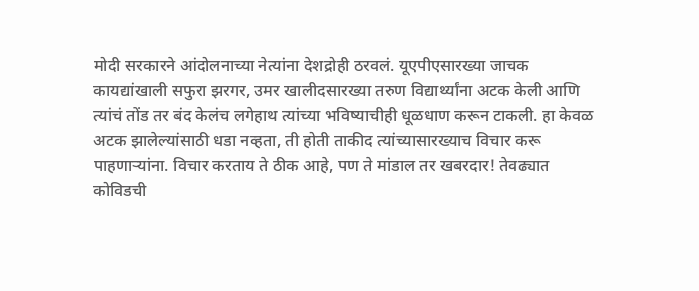मोदी सरकारने आंदोलनाच्या नेत्यांना देशद्रोही ठरवलं. यूएपीएसारख्या जाचक कायद्यांखाली सफुरा झरगर, उमर खालीदसारख्या तरुण विद्यार्थ्यांना अटक केली आणि त्यांचं तोंड तर बंद केलंच लगेहाथ त्यांच्या भविष्याचीही धूळधाण करून टाकली. हा केवळ अटक झालेल्यांसाठी धडा नव्हता, ती होती ताकीद त्यांच्यासारख्याच विचार करू पाहणाऱ्यांना. विचार करताय ते ठीक आहे, पण ते मांडाल तर खबरदार! तेवढ्यात कोविडची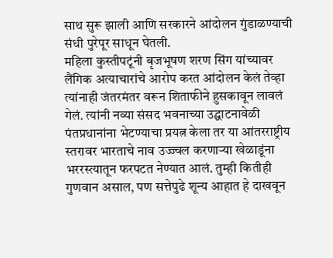साथ सुरू झाली आणि सरकारने आंदोलन गुंडाळण्याची संधी पुरेपूर साधून घेतली.
महिला कुस्तीपटूंनी बृजभूषण शरण सिंग यांच्यावर लैंगिक अत्याचारांचे आरोप करत आंदोलन केलं तेव्हा त्यांनाही जंतरमंतर वरून शिताफीने हुसकावून लावलं गेलं. त्यांनी नव्या संसद भवनाच्या उद्घाटनावेळी पंतप्रधानांना भेटण्याचा प्रयत्न केला तर या आंतरराष्ट्रीय स्तरावर भारताचे नाव उज्ज्वल करणाऱ्या खेळाडूंना भररस्त्यातून फरपटत नेण्यात आलं. तुम्ही कितीही गुणवान असाल, पण सत्तेपुढे शून्य आहात हे दाखवून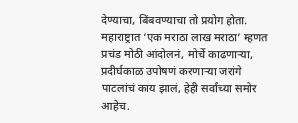देण्याचा, बिंबवण्याचा तो प्रयोग होता. महाराष्ट्रात ‘एक मराठा लाख मराठा’ म्हणत प्रचंड मोठी आंदोलनं, मोर्चे काढणाऱ्या, प्रदीर्घकाळ उपोषणं करणाऱ्या जरांगे पाटलांचं काय झालं, हेही सर्वांच्या समोर आहेच.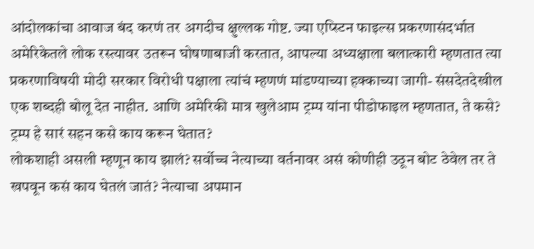आंदोलकांचा आवाज बंद करणं तर अगदीच क्षुल्लक गोष्ट. ज्या एप्स्टिन फाइल्स प्रकरणासंदर्भात अमेरिकेतले लोक रस्त्यावर उतरून घोषणाबाजी करतात, आपल्या अध्यक्षाला बलात्कारी म्हणतात त्या प्रकरणाविषयी मोदी सरकार विरोधी पक्षाला त्यांचं म्हणणं मांडण्याच्या हक्काच्या जागी- संसदेतदेखील एक शब्दही बोलू देत नाहीत. आणि अमेरिकी मात्र खुलेआम ट्रम्प यांना पीडोफाइल म्हणतात, ते कसे? ट्रम्प हे सारं सहन कसे काय करून घेतात?
लोकशाही असली म्हणून काय झालं? सर्वोच्च नेत्याच्या वर्तनावर असं कोणीही उठून बोट ठेवेल तर ते खपवून कसं काय घेतलं जातं? नेत्याचा अपमान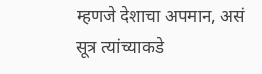म्हणजे देशाचा अपमान, असं सूत्र त्यांच्याकडे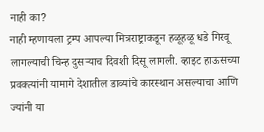नाही का?
नाही म्हणायला ट्रम्प आपल्या मित्रराष्ट्राकडून हळूहळू धडे गिरवू लागल्याची चिन्ह दुसऱ्याच दिवशी दिसू लागली. व्हाइट हाऊसच्या प्रवक्त्यांनी यामागे देशातील डाव्यांचे कारस्थान असल्याचा आणि ज्यांनी या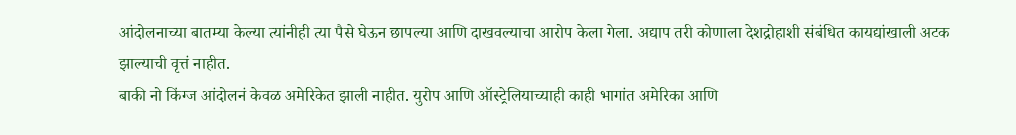आंदोलनाच्या बातम्या केल्या त्यांनीही त्या पैसे घेऊन छापल्या आणि दाखवल्याचा आरोप केला गेला. अद्याप तरी कोणाला देशद्रोहाशी संबंधित कायद्यांखाली अटक झाल्याची वृत्तं नाहीत.
बाकी नो किंग्ज आंदोलनं केवळ अमेरिकेत झाली नाहीत. युरोप आणि ऑस्ट्रेलियाच्याही काही भागांत अमेरिका आणि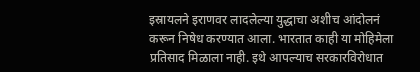इस्रायलने इराणवर लादलेल्या युद्धाचा अशीच आंदोलनं करून निषेध करण्यात आला. भारतात काही या मोहिमेला प्रतिसाद मिळाला नाही. इथे आपल्याच सरकारविरोधात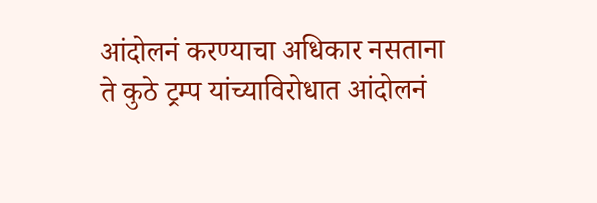आंदोलनं करण्याचा अधिकार नसताना ते कुठे ट्रम्प यांच्याविरोधात आंदोलनं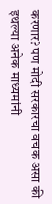करणार? पण मोदी सरकारचा वचक असा की इथल्या अनेक माध्यमांनी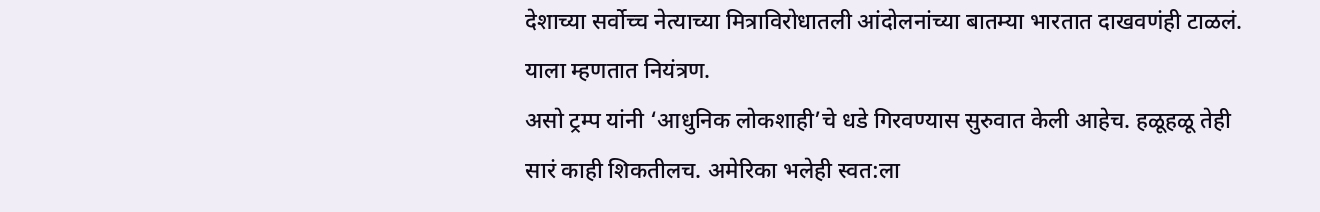देशाच्या सर्वोच्च नेत्याच्या मित्राविरोधातली आंदोलनांच्या बातम्या भारतात दाखवणंही टाळलं. याला म्हणतात नियंत्रण.
असो ट्रम्प यांनी ‘आधुनिक लोकशाही’चे धडे गिरवण्यास सुरुवात केली आहेच. हळूहळू तेही सारं काही शिकतीलच. अमेरिका भलेही स्वत:ला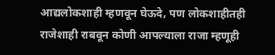आद्यलोकशाही म्हणवून घेऊदे, पण लोकशाहीतही राजेशाही राबवून कोणी आपल्याला राजा म्हणूही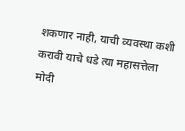शकणार नाही, याची व्यवस्था कशी करावी याचे धडे त्या महासत्तेला मोदी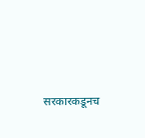सरकारकडूनच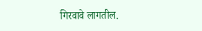गिरवावे लागतील.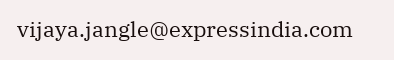vijaya.jangle@expressindia.com